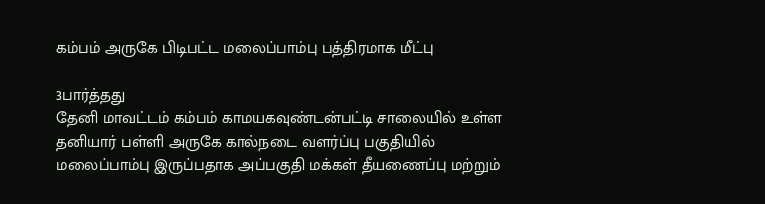கம்பம் அருகே பிடிபட்ட மலைப்பாம்பு பத்திரமாக மீட்பு

3பார்த்தது
தேனி மாவட்டம் கம்பம் காமயகவுண்டன்பட்டி சாலையில் உள்ள தனியார் பள்ளி அருகே கால்நடை வளர்ப்பு பகுதியில் மலைப்பாம்பு இருப்பதாக அப்பகுதி மக்கள் தீயணைப்பு மற்றும்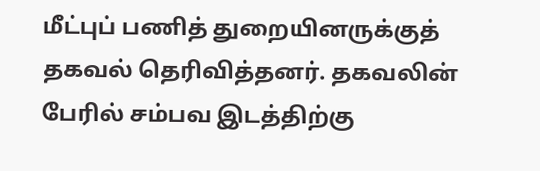மீட்புப் பணித் துறையினருக்குத் தகவல் தெரிவித்தனர். தகவலின் பேரில் சம்பவ இடத்திற்கு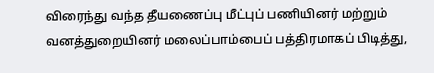விரைந்து வந்த தீயணைப்பு மீட்புப் பணியினர் மற்றும் வனத்துறையினர் மலைப்பாம்பைப் பத்திரமாகப் பிடித்து,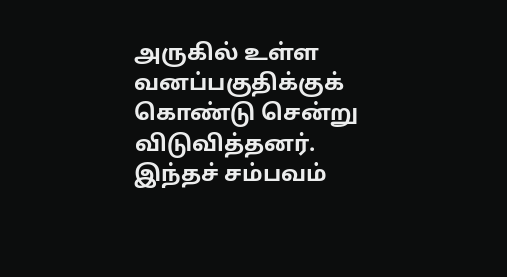அருகில் உள்ள வனப்பகுதிக்குக் கொண்டு சென்று விடுவித்தனர். இந்தச் சம்பவம்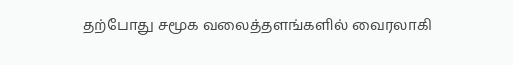தற்போது சமூக வலைத்தளங்களில் வைரலாகி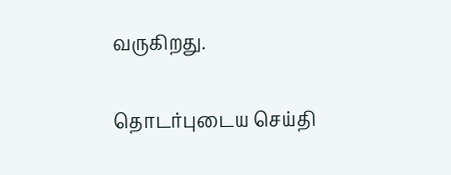வருகிறது.

தொடர்புடைய செய்தி